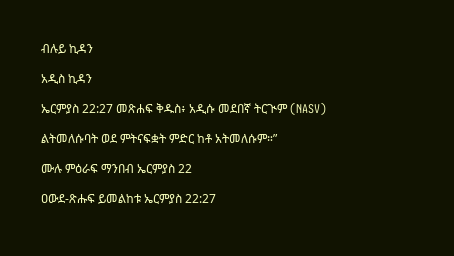ብሉይ ኪዳን

አዲስ ኪዳን

ኤርምያስ 22:27 መጽሐፍ ቅዱስ፥ አዲሱ መደበኛ ትርጒም (NASV)

ልትመለሱባት ወደ ምትናፍቋት ምድር ከቶ አትመለሱም።”

ሙሉ ምዕራፍ ማንበብ ኤርምያስ 22

ዐውደ-ጽሑፍ ይመልከቱ ኤርምያስ 22:27